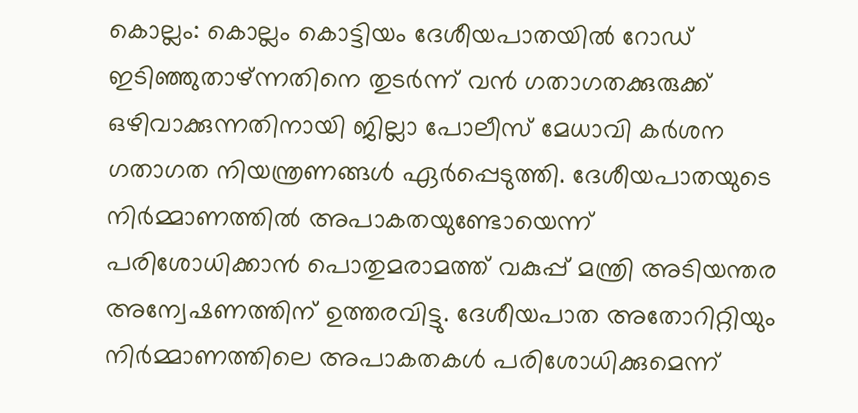കൊല്ലം: കൊല്ലം കൊട്ടിയം ദേശീയപാതയിൽ റോഡ് ഇടിഞ്ഞുതാഴ്ന്നതിനെ തുടർന്ന് വൻ ഗതാഗതക്കുരുക്ക് ഒഴിവാക്കുന്നതിനായി ജില്ലാ പോലീസ് മേധാവി കർശന ഗതാഗത നിയന്ത്രണങ്ങൾ ഏർപ്പെടുത്തി. ദേശീയപാതയുടെ നിർമ്മാണത്തിൽ അപാകതയുണ്ടോയെന്ന് പരിശോധിക്കാൻ പൊതുമരാമത്ത് വകുപ്പ് മന്ത്രി അടിയന്തര അന്വേഷണത്തിന് ഉത്തരവിട്ടു. ദേശീയപാത അതോറിറ്റിയും നിർമ്മാണത്തിലെ അപാകതകൾ പരിശോധിക്കുമെന്ന്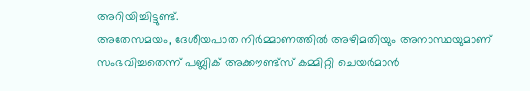അറിയിച്ചിട്ടുണ്ട്.
അതേസമയം, ദേശീയപാത നിർമ്മാണത്തിൽ അഴിമതിയും അനാസ്ഥയുമാണ് സംഭവിച്ചതെന്ന് പബ്ലിക് അക്കൗണ്ട്സ് കമ്മിറ്റി ചെയർമാൻ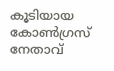കൂടിയായ കോൺഗ്രസ് നേതാവ്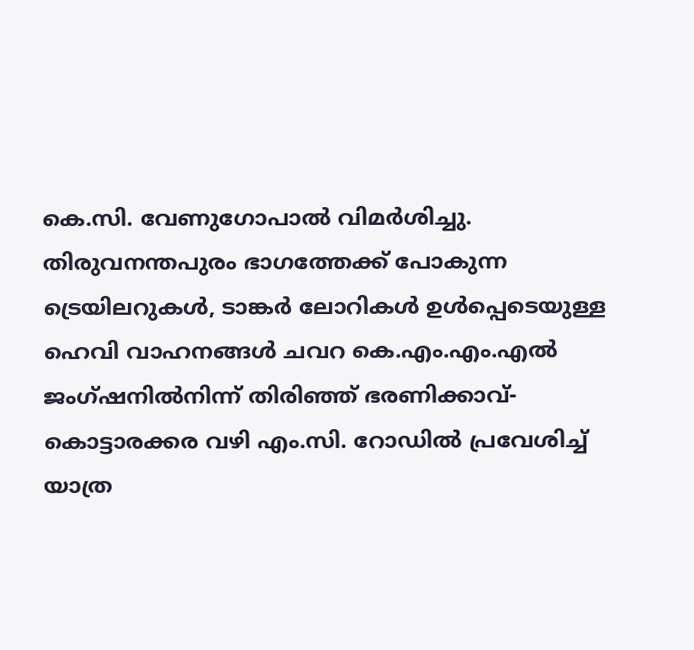കെ.സി. വേണുഗോപാൽ വിമർശിച്ചു.
തിരുവനന്തപുരം ഭാഗത്തേക്ക് പോകുന്ന ട്രെയിലറുകൾ, ടാങ്കർ ലോറികൾ ഉൾപ്പെടെയുള്ള ഹെവി വാഹനങ്ങൾ ചവറ കെ.എം.എം.എൽ ജംഗ്ഷനിൽനിന്ന് തിരിഞ്ഞ് ഭരണിക്കാവ്-കൊട്ടാരക്കര വഴി എം.സി. റോഡിൽ പ്രവേശിച്ച് യാത്ര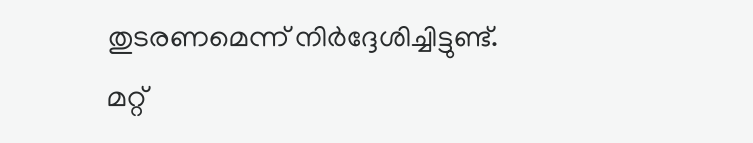തുടരണമെന്ന് നിർദ്ദേശിച്ചിട്ടുണ്ട്. മറ്റ്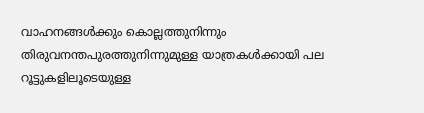വാഹനങ്ങൾക്കും കൊല്ലത്തുനിന്നും തിരുവനന്തപുരത്തുനിന്നുമുള്ള യാത്രകൾക്കായി പല റൂട്ടുകളിലൂടെയുള്ള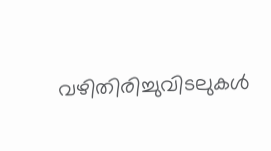വഴിതിരിച്ചുവിടലുകൾ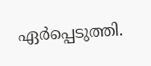ഏർപ്പെടുത്തി.